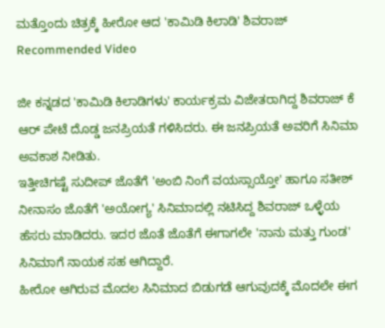ಮತ್ತೊಂದು ಚಿತ್ರಕ್ಕೆ ಹೀರೋ ಆದ 'ಕಾಮಿಡಿ ಕಿಲಾಡಿ' ಶಿವರಾಜ್
Recommended Video

ಜೀ ಕನ್ನಡದ 'ಕಾಮಿಡಿ ಕಿಲಾಡಿಗಳು' ಕಾರ್ಯಕ್ರಮ ವಿಜೇತರಾಗಿದ್ದ ಶಿವರಾಜ್ ಕೆ ಆರ್ ಪೇಟೆ ದೊಡ್ಡ ಜನಪ್ರಿಯತೆ ಗಳಿಸಿದರು. ಈ ಜನಪ್ರಿಯತೆ ಅವರಿಗೆ ಸಿನಿಮಾ ಅವಕಾಶ ನೀಡಿತು.
ಇತ್ತೀಚಿಗಷ್ಟೆ ಸುದೀಪ್ ಜೊತೆಗೆ 'ಅಂಬಿ ನಿಂಗೆ ವಯಸ್ಸಾಯ್ತೋ' ಹಾಗೂ ಸತೀಶ್ ನೀನಾಸಂ ಜೊತೆಗೆ 'ಅಯೋಗ್ಯ' ಸಿನಿಮಾದಲ್ಲಿ ನಟಿಸಿದ್ದ ಶಿವರಾಜ್ ಒಳ್ಳೆಯ ಹೆಸರು ಮಾಡಿದರು. ಇದರ ಜೊತೆ ಜೊತೆಗೆ ಈಗಾಗಲೇ 'ನಾನು ಮತ್ತು ಗುಂಡ' ಸಿನಿಮಾಗೆ ನಾಯಕ ಸಹ ಆಗಿದ್ದಾರೆ.
ಹೀರೋ ಆಗಿರುವ ಮೊದಲ ಸಿನಿಮಾದ ಬಿಡುಗಡೆ ಆಗುವುದಕ್ಕೆ ಮೊದಲೇ ಈಗ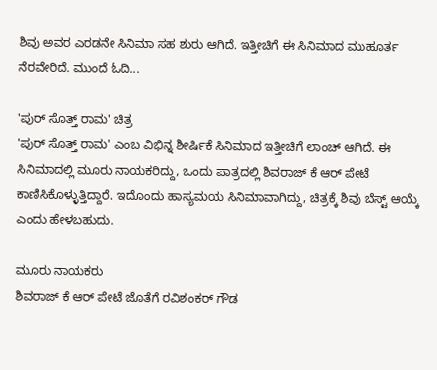ಶಿವು ಅವರ ಎರಡನೇ ಸಿನಿಮಾ ಸಹ ಶುರು ಆಗಿದೆ. ಇತ್ತೀಚಿಗೆ ಈ ಸಿನಿಮಾದ ಮುಹೂರ್ತ ನೆರವೇರಿದೆ. ಮುಂದೆ ಓದಿ...

'ಪುರ್ ಸೊತ್ತ್ ರಾಮ' ಚಿತ್ರ
'ಪುರ್ ಸೊತ್ತ್ ರಾಮ' ಎಂಬ ವಿಭಿನ್ನ ಶೀರ್ಷಿಕೆ ಸಿನಿಮಾದ ಇತ್ತೀಚಿಗೆ ಲಾಂಚ್ ಆಗಿದೆ. ಈ ಸಿನಿಮಾದಲ್ಲಿ ಮೂರು ನಾಯಕರಿದ್ದು, ಒಂದು ಪಾತ್ರದಲ್ಲಿ ಶಿವರಾಜ್ ಕೆ ಆರ್ ಪೇಟೆ ಕಾಣಿಸಿಕೊಳ್ಳುತ್ತಿದ್ದಾರೆ. ಇದೊಂದು ಹಾಸ್ಯಮಯ ಸಿನಿಮಾವಾಗಿದ್ದು, ಚಿತ್ರಕ್ಕೆ ಶಿವು ಬೆಸ್ಟ್ ಆಯ್ಕೆ ಎಂದು ಹೇಳಬಹುದು.

ಮೂರು ನಾಯಕರು
ಶಿವರಾಜ್ ಕೆ ಆರ್ ಪೇಟೆ ಜೊತೆಗೆ ರವಿಶಂಕರ್ ಗೌಡ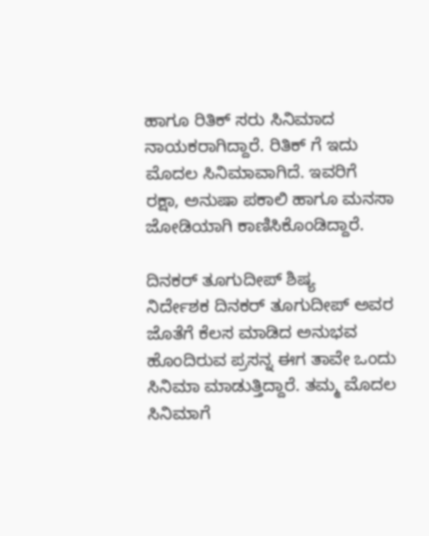ಹಾಗೂ ರಿತಿಕ್ ಸರು ಸಿನಿಮಾದ ನಾಯಕರಾಗಿದ್ದಾರೆ. ರಿತಿಕ್ ಗೆ ಇದು ಮೊದಲ ಸಿನಿಮಾವಾಗಿದೆ. ಇವರಿಗೆ ರಕ್ಷಾ, ಅನುಷಾ ಪಕಾಲಿ ಹಾಗೂ ಮನಸಾ ಜೋಡಿಯಾಗಿ ಕಾಣಿಸಿಕೊಂಡಿದ್ದಾರೆ.

ದಿನಕರ್ ತೂಗುದೀಪ್ ಶಿಷ್ಯ
ನಿರ್ದೇಶಕ ದಿನಕರ್ ತೂಗುದೀಪ್ ಅವರ ಜೊತೆಗೆ ಕೆಲಸ ಮಾಡಿದ ಅನುಭವ ಹೊಂದಿರುವ ಪ್ರಸನ್ನ ಈಗ ತಾವೇ ಒಂದು ಸಿನಿಮಾ ಮಾಡುತ್ತಿದ್ದಾರೆ. ತಮ್ಮ ಮೊದಲ ಸಿನಿಮಾಗೆ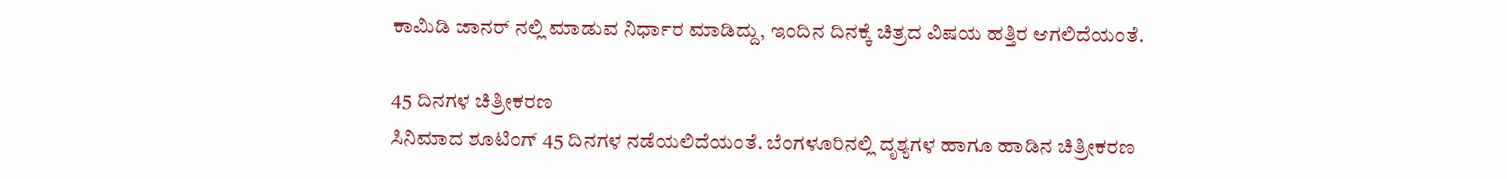ಕಾಮಿಡಿ ಜಾನರ್ ನಲ್ಲಿ ಮಾಡುವ ನಿರ್ಧಾರ ಮಾಡಿದ್ದು, ಇಂದಿನ ದಿನಕ್ಕೆ ಚಿತ್ರದ ವಿಷಯ ಹತ್ತಿರ ಆಗಲಿದೆಯಂತೆ.

45 ದಿನಗಳ ಚಿತ್ರೀಕರಣ
ಸಿನಿಮಾದ ಶೂಟಿಂಗ್ 45 ದಿನಗಳ ನಡೆಯಲಿದೆಯಂತೆ. ಬೆಂಗಳೂರಿನಲ್ಲಿ ದೃಶ್ಯಗಳ ಹಾಗೂ ಹಾಡಿನ ಚಿತ್ರೀಕರಣ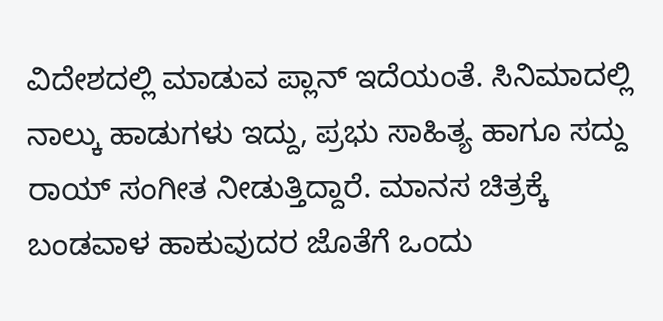ವಿದೇಶದಲ್ಲಿ ಮಾಡುವ ಪ್ಲಾನ್ ಇದೆಯಂತೆ. ಸಿನಿಮಾದಲ್ಲಿ ನಾಲ್ಕು ಹಾಡುಗಳು ಇದ್ದು, ಪ್ರಭು ಸಾಹಿತ್ಯ ಹಾಗೂ ಸದ್ದು ರಾಯ್ ಸಂಗೀತ ನೀಡುತ್ತಿದ್ದಾರೆ. ಮಾನಸ ಚಿತ್ರಕ್ಕೆ ಬಂಡವಾಳ ಹಾಕುವುದರ ಜೊತೆಗೆ ಒಂದು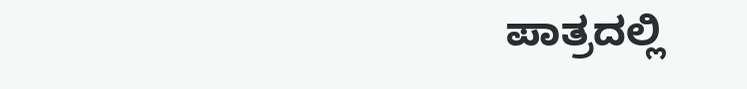ಪಾತ್ರದಲ್ಲಿ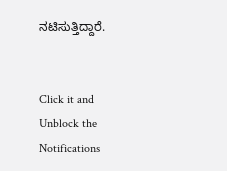ನಟಿಸುತ್ತಿದ್ದಾರೆ.


Click it and Unblock the Notifications